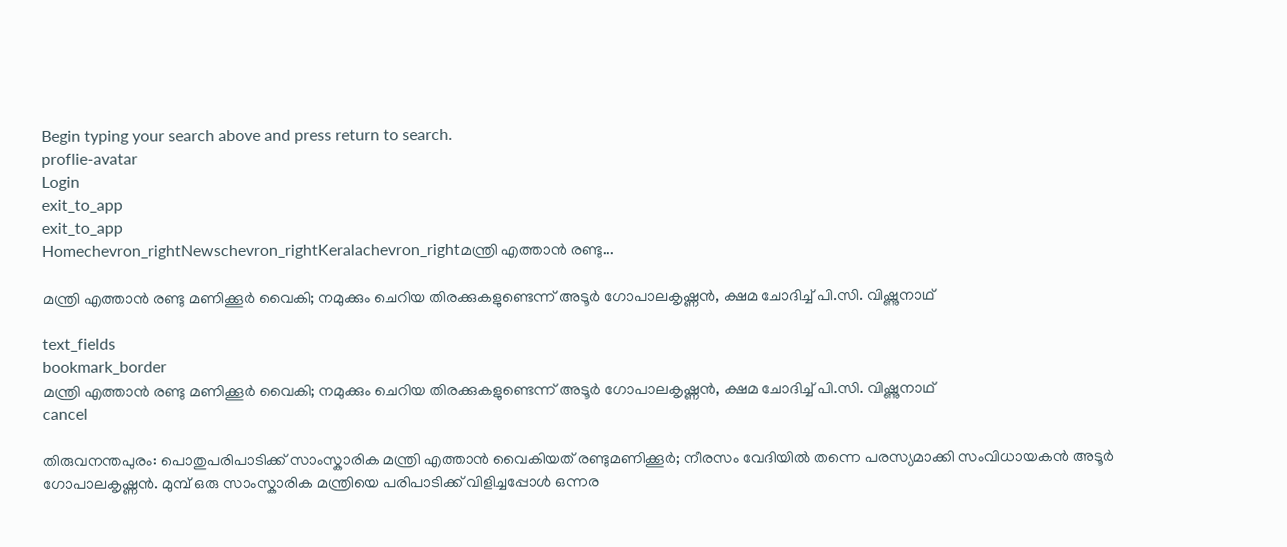Begin typing your search above and press return to search.
proflie-avatar
Login
exit_to_app
exit_to_app
Homechevron_rightNewschevron_rightKeralachevron_rightമന്ത്രി എത്താൻ രണ്ടു...

മന്ത്രി എത്താൻ രണ്ടു മണിക്കൂർ വൈകി; നമുക്കും ചെറിയ തിരക്കുകളുണ്ടെന്ന് അടൂർ ഗോപാലകൃഷ്ണൻ, ക്ഷമ ചോദിച്ച് പി.സി. വിഷ്ണുനാഥ്

text_fields
bookmark_border
മന്ത്രി എത്താൻ രണ്ടു മണിക്കൂർ വൈകി; നമുക്കും ചെറിയ തിരക്കുകളുണ്ടെന്ന് അടൂർ ഗോപാലകൃഷ്ണൻ, ക്ഷമ ചോദിച്ച് പി.സി. വിഷ്ണുനാഥ്
cancel

തിരുവനന്തപുരം: പൊതുപരിപാടിക്ക് സാംസ്കാരിക മന്ത്രി എത്താൻ വൈകിയത് രണ്ടുമണിക്കൂർ; നീരസം വേദിയിൽ തന്നെ പരസ്യമാക്കി സംവിധായകൻ അടൂർ ഗോപാലകൃഷ്ണൻ. മുമ്പ് ഒരു സാംസ്കാരിക മന്ത്രിയെ പരിപാടിക്ക് വിളിച്ചപ്പോൾ ഒന്നര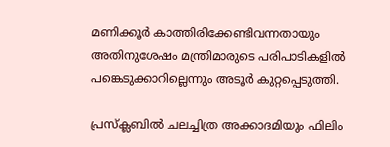മണിക്കൂർ കാത്തിരിക്കേണ്ടിവന്നതായും അതിനുശേഷം മന്ത്രിമാരുടെ പരിപാടികളിൽ പങ്കെടുക്കാറില്ലെന്നും അടൂർ കുറ്റപ്പെടുത്തി.

പ്രസ്ക്ലബിൽ ചലച്ചിത്ര അക്കാദമിയും ഫിലിം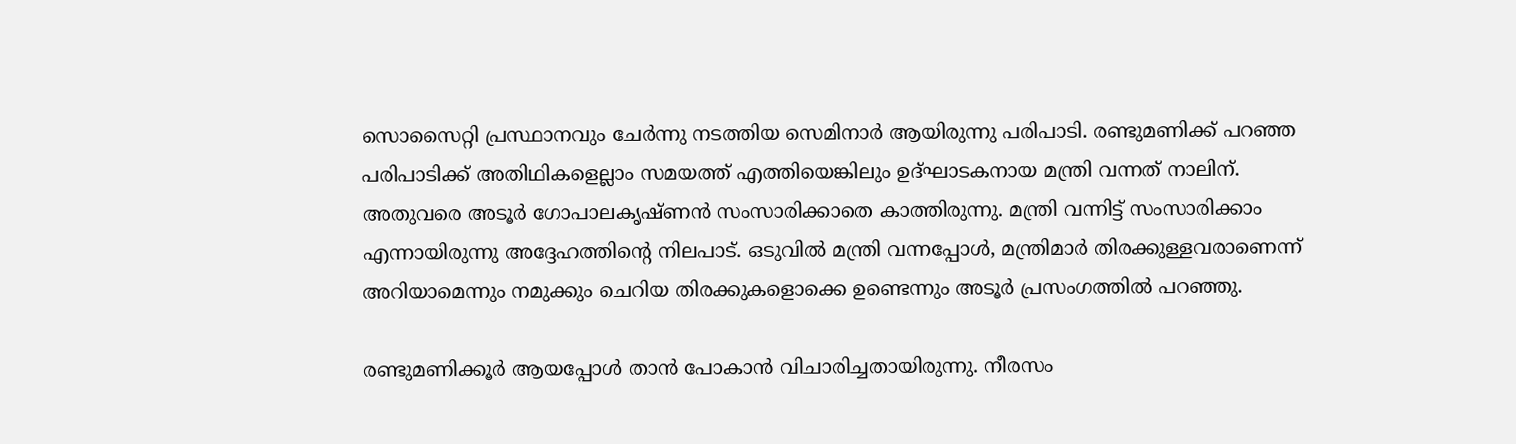സൊസൈറ്റി പ്രസ്ഥാനവും ചേർന്നു നടത്തിയ സെമിനാർ ആയിരുന്നു പരിപാടി. രണ്ടുമണിക്ക് പറഞ്ഞ പരിപാടിക്ക് അതിഥികളെല്ലാം സമയത്ത് എത്തിയെങ്കിലും ഉദ്ഘാടകനായ മന്ത്രി വന്നത് നാലിന്. അതുവരെ അടൂർ ഗോപാലകൃഷ്ണൻ സംസാരിക്കാതെ കാത്തിരുന്നു. മന്ത്രി വന്നിട്ട് സംസാരിക്കാം എന്നായിരുന്നു അദ്ദേഹത്തിന്‍റെ നിലപാട്. ഒടുവിൽ മന്ത്രി വന്നപ്പോൾ, മന്ത്രിമാർ തിരക്കുള്ളവരാണെന്ന് അറിയാമെന്നും നമുക്കും ചെറിയ തിരക്കുകളൊക്കെ ഉണ്ടെന്നും അടൂർ പ്രസംഗത്തിൽ പറഞ്ഞു.

രണ്ടുമണിക്കൂർ ആയപ്പോൾ താൻ പോകാൻ വിചാരിച്ചതായിരുന്നു. നീരസം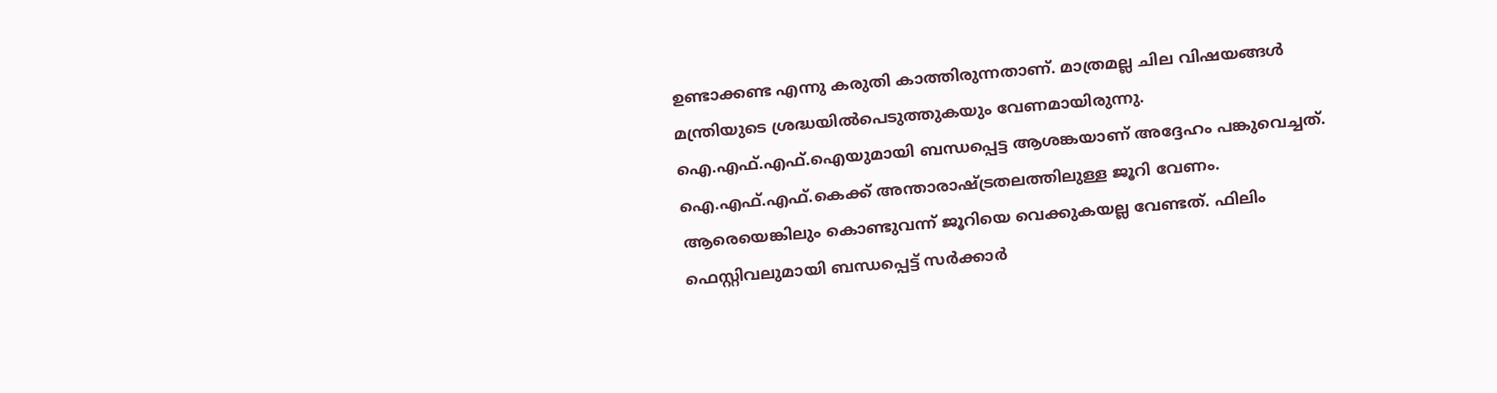ഉണ്ടാക്കണ്ട എന്നു കരുതി കാത്തിരുന്നതാണ്. മാത്രമല്ല ചില വിഷയങ്ങൾ മന്ത്രിയുടെ ശ്രദ്ധയിൽപെടുത്തുകയും വേണമായിരുന്നു. ഐ.എഫ്.എഫ്.ഐയുമായി ബന്ധപ്പെട്ട ആശങ്കയാണ് അദ്ദേഹം പങ്കുവെച്ചത്. ഐ.എഫ്.എഫ്.കെക്ക് അന്താരാഷ്ട്രതലത്തിലുള്ള ജൂറി വേണം. ആരെയെങ്കിലും കൊണ്ടുവന്ന് ജൂറിയെ വെക്കുകയല്ല വേണ്ടത്. ഫിലിം ഫെസ്റ്റിവലുമായി ബന്ധപ്പെട്ട് സർക്കാർ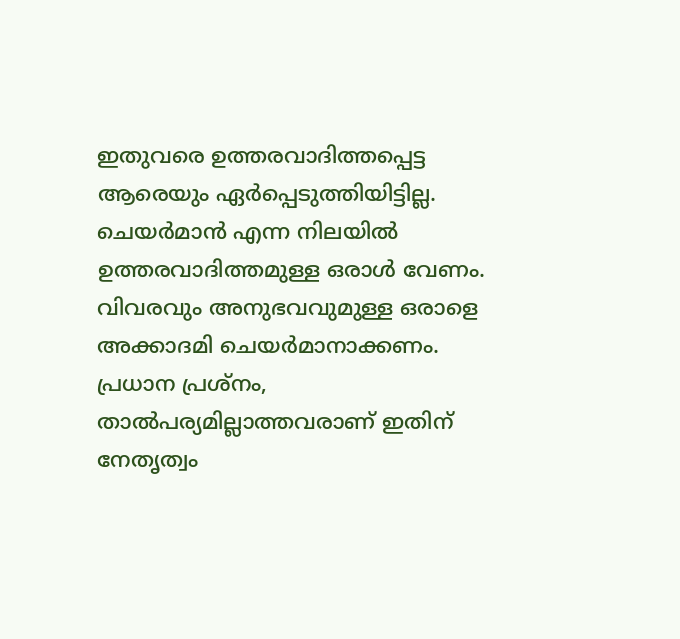ഇതുവരെ ഉത്തരവാദിത്തപ്പെട്ട ആരെയും ഏർപ്പെടുത്തിയിട്ടില്ല. ചെയർമാൻ എന്ന നിലയിൽ ഉത്തരവാദിത്തമുള്ള ഒരാൾ വേണം. വിവരവും അനുഭവവുമുള്ള ഒരാളെ അക്കാദമി ചെയർമാനാക്കണം. പ്രധാന പ്രശ്‌നം, താൽപര്യമില്ലാത്തവരാണ് ഇതിന് നേതൃത്വം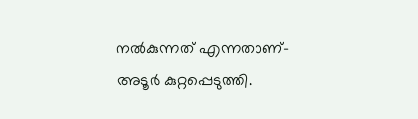നൽകുന്നത് എന്നതാണ്- അടൂർ കുറ്റപ്പെടുത്തി.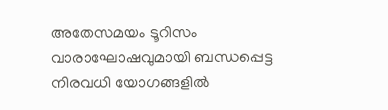അതേസമയം ടൂറിസം വാരാഘോഷവുമായി ബന്ധപ്പെട്ട നിരവധി യോഗങ്ങളിൽ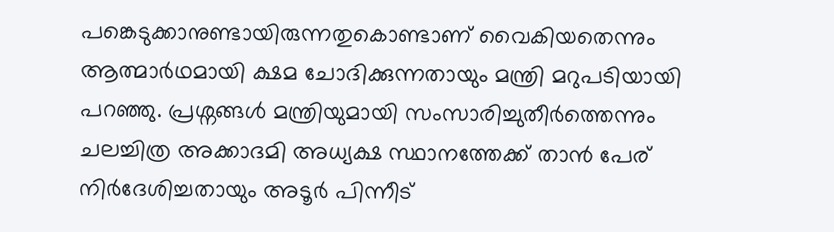പങ്കെടുക്കാനുണ്ടായിരുന്നതുകൊണ്ടാണ് വൈകിയതെന്നും ആത്മാർഥമായി ക്ഷമ ചോദിക്കുന്നതായും മന്ത്രി മറുപടിയായി പറഞ്ഞു. പ്രശ്നങ്ങൾ മന്ത്രിയുമായി സംസാരിച്ചുതീർത്തെന്നും ചലച്ചിത്ര അക്കാദമി അധ്യക്ഷ സ്ഥാനത്തേക്ക് താൻ പേര് നിർദേശിച്ചതായും അടൂർ പിന്നീട്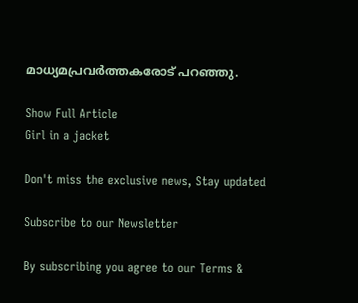മാധ്യമപ്രവർത്തകരോട് പറഞ്ഞു.

Show Full Article
Girl in a jacket

Don't miss the exclusive news, Stay updated

Subscribe to our Newsletter

By subscribing you agree to our Terms &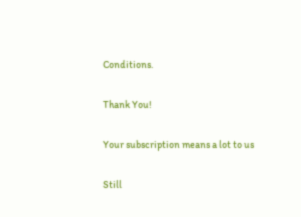Conditions.

Thank You!

Your subscription means a lot to us

Still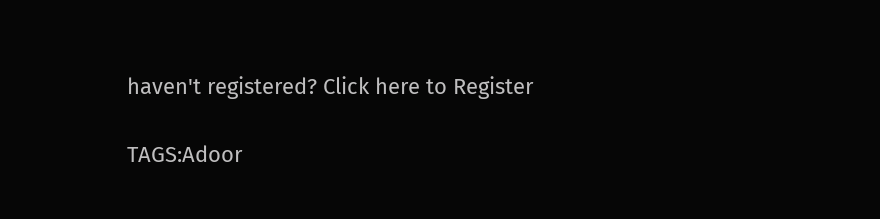haven't registered? Click here to Register

TAGS:Adoor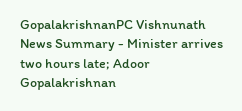GopalakrishnanPC Vishnunath
News Summary - Minister arrives two hours late; Adoor Gopalakrishnan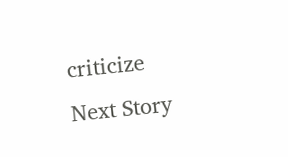criticize
Next Story